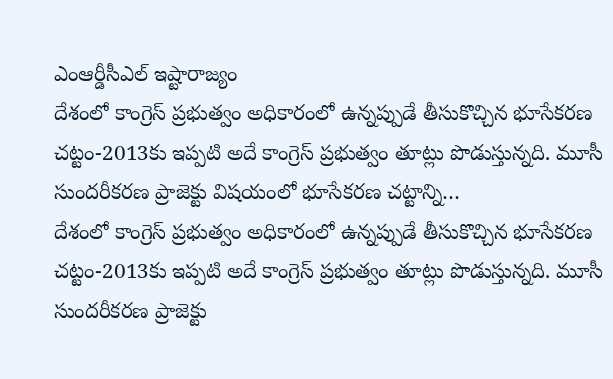ఎంఆర్డీసీఎల్ ఇష్టారాజ్యం
దేశంలో కాంగ్రెస్ ప్రభుత్వం అధికారంలో ఉన్నప్పుడే తీసుకొచ్చిన భూసేకరణ చట్టం-2013కు ఇప్పటి అదే కాంగ్రెస్ ప్రభుత్వం తూట్లు పొడుస్తున్నది. మూసీ సుందరీకరణ ప్రాజెక్టు విషయంలో భూసేకరణ చట్టాన్ని…
దేశంలో కాంగ్రెస్ ప్రభుత్వం అధికారంలో ఉన్నప్పుడే తీసుకొచ్చిన భూసేకరణ చట్టం-2013కు ఇప్పటి అదే కాంగ్రెస్ ప్రభుత్వం తూట్లు పొడుస్తున్నది. మూసీ సుందరీకరణ ప్రాజెక్టు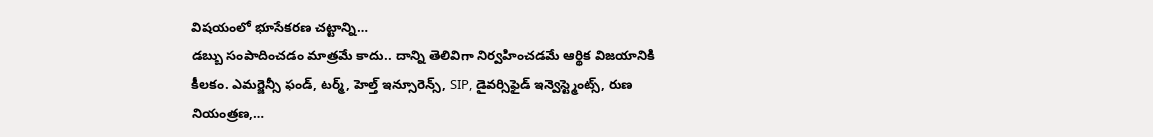విషయంలో భూసేకరణ చట్టాన్ని…
డబ్బు సంపాదించడం మాత్రమే కాదు.. దాన్ని తెలివిగా నిర్వహించడమే ఆర్థిక విజయానికి కీలకం. ఎమర్జెన్సీ ఫండ్, టర్మ్, హెల్త్ ఇన్సూరెన్స్, SIP, డైవర్సిఫైడ్ ఇన్వెస్ట్మెంట్స్, రుణ నియంత్రణ,…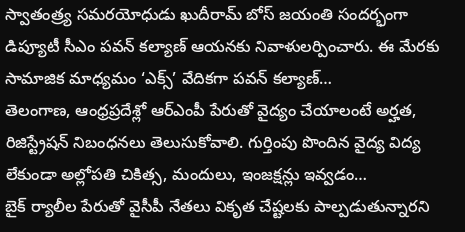స్వాతంత్ర్య సమరయోధుడు ఖుదీరామ్ బోస్ జయంతి సందర్భంగా డిప్యూటీ సీఎం పవన్ కల్యాణ్ ఆయనకు నివాళులర్పించారు. ఈ మేరకు సామాజిక మాధ్యమం ‘ఎక్స్’ వేదికగా పవన్ కల్యాణ్…
తెలంగాణ, ఆంధ్రప్రదేశ్లో ఆర్ఎంపీ పేరుతో వైద్యం చేయాలంటే అర్హత, రిజిస్ట్రేషన్ నిబంధనలు తెలుసుకోవాలి. గుర్తింపు పొందిన వైద్య విద్య లేకుండా అల్లోపతి చికిత్స, మందులు, ఇంజక్షన్లు ఇవ్వడం…
బైక్ ర్యాలీల పేరుతో వైసీపీ నేతలు వికృత చేష్టలకు పాల్పడుతున్నారని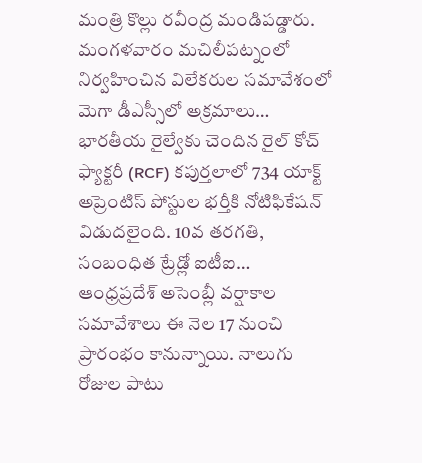మంత్రి కొల్లు రవీంద్ర మండిపడ్డారు. మంగళవారం మచిలీపట్నంలో నిర్వహించిన విలేకరుల సమావేశంలో మెగా డీఎస్సీలో అక్రమాలు…
భారతీయ రైల్వేకు చెందిన రైల్ కోచ్ ఫ్యాక్టరీ (RCF) కపుర్తలాలో 734 యాక్ట్ అప్రెంటిస్ పోస్టుల భర్తీకి నోటిఫికేషన్ విడుదలైంది. 10వ తరగతి, సంబంధిత ట్రేడ్లో ఐటీఐ…
ఆంధ్రప్రదేశ్ అసెంబ్లీ వర్షాకాల సమావేశాలు ఈ నెల 17 నుంచి ప్రారంభం కానున్నాయి. నాలుగు రోజుల పాటు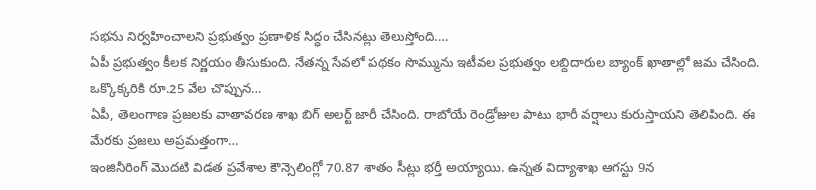సభను నిర్వహించాలని ప్రభుత్వం ప్రణాళిక సిద్ధం చేసినట్లు తెలుస్తోంది.…
ఏపీ ప్రభుత్వం కీలక నిర్ణయం తీసుకుంది. నేతన్న సేవలో పథకం సొమ్మును ఇటీవల ప్రభుత్వం లబ్దిదారుల బ్యాంక్ ఖాతాల్లో జమ చేసింది. ఒక్కొక్కరికి రూ.25 వేల చొప్పున…
ఏపీ, తెలంగాణ ప్రజలకు వాతావరణ శాఖ బిగ్ అలర్ట్ జారీ చేసింది. రాబోయే రెండ్రోజుల పాటు భారీ వర్షాలు కురుస్తాయని తెలిపింది. ఈ మేరకు ప్రజలు అప్రమత్తంగా…
ఇంజినీరింగ్ మొదటి విడత ప్రవేశాల కౌన్సెలింగ్లో 70.87 శాతం సీట్లు భర్తీ అయ్యాయి. ఉన్నత విద్యాశాఖ ఆగస్టు 9న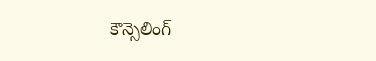కౌన్సెలింగ్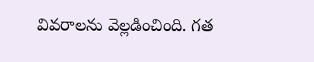వివరాలను వెల్లడించింది. గత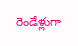రెండేళ్లుగా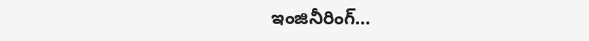ఇంజినీరింగ్…